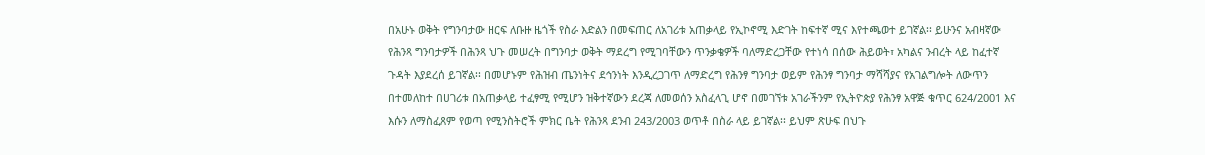በአሁኑ ወቅት የግንባታው ዘርፍ ለቡዙ ዜጎች የስራ እድልን በመፍጠር ለአገሪቱ አጠቃላይ የኢኮኖሚ እድገት ከፍተኛ ሚና እየተጫወተ ይገኛል፡፡ ይሁንና አብዛኛው የሕንጻ ግንባታዎች በሕንጻ ህጉ መሠረት በግንባታ ወቅት ማደረግ የሚገባቸውን ጥንቃቄዎች ባለማድረጋቸው የተነሳ በሰው ሕይወት፣ አካልና ንብረት ላይ ከፈተኛ ጉዳት እያደረሰ ይገኛል፡፡ በመሆኑም የሕዝብ ጤንነትና ደኅንነት እንዲረጋገጥ ለማድረግ የሕንፃ ግንባታ ወይም የሕንፃ ግንባታ ማሻሻያና የአገልግሎት ለውጥን በተመለከተ በሀገሪቱ በአጠቃላይ ተፈፃሚ የሚሆን ዝቅተኛውን ደረጃ ለመወሰን አስፈላጊ ሆኖ በመገኘቱ አገራችንም የኢትዮጵያ የሕንፃ አዋጅ ቁጥር 624/2001 እና እሱን ለማስፈጸም የወጣ የሚንስትሮች ምክር ቤት የሕንጻ ደንብ 243/2003 ወጥቶ በስራ ላይ ይገኛል፡፡ ይህም ጽሁፍ በህጉ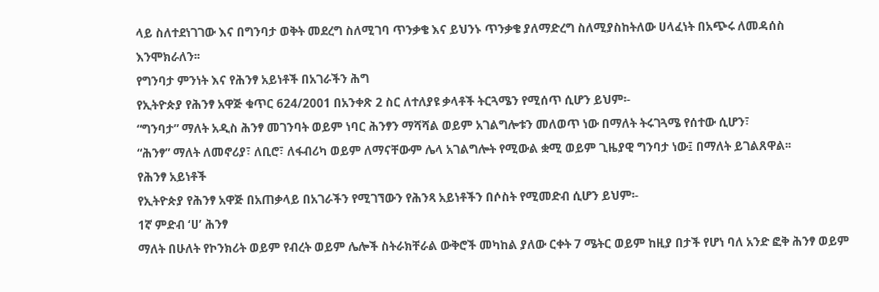ላይ ስለተደነገገው እና በግንባታ ወቅት መደረግ ስለሚገባ ጥንቃቄ እና ይህንኑ ጥንቃቄ ያለማድረግ ስለሚያስከትለው ሀላፈነት በአጭሩ ለመዳሰስ እንሞክራለን፡፡
የግንባታ ምንነት እና የሕንፃ አይነቶች በአገራችን ሕግ
የኢትዮጵያ የሕንፃ አዋጅ ቁጥር 624/2001 በአንቀጽ 2 ስር ለተለያዩ ቃላቶች ትርጓሜን የሚሰጥ ሲሆን ይህም፡-
“ግንባታ” ማለት አዲስ ሕንፃ መገንባት ወይም ነባር ሕንፃን ማሻሻል ወይም አገልግሎቱን መለወጥ ነው በማለት ትሩገጓሜ የሰተው ሲሆን፣
“ሕንፃ” ማለት ለመኖሪያ፣ ለቢሮ፣ ለፋብሪካ ወይም ለማናቸውም ሌላ አገልግሎት የሚውል ቋሚ ወይም ጊዜያዊ ግንባታ ነው፤ በማለት ይገልጸዋል፡፡
የሕንፃ አይነቶች
የኢትዮጵያ የሕንፃ አዋጅ በአጠቃላይ በአገራችን የሚገኘውን የሕንጻ አይነቶችን በሶስት የሚመድብ ሲሆን ይህም፡-
1ኛ ምድብ ‘ሀ’ ሕንፃ
ማለት በሁለት የኮንክሪት ወይም የብረት ወይም ሌሎች ስትራክቸራል ውቅሮች መካከል ያለው ርቀት 7 ሜትር ወይም ከዚያ በታች የሆነ ባለ አንድ ፎቅ ሕንፃ ወይም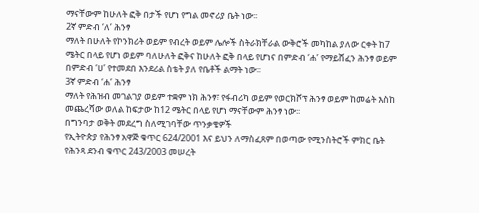ማናቸውም ከሁለት ፎቅ በታች የሆነ የግል መኖሪያ ቤት ነው፡፡
2ኛ ምድብ ‘ለ’ ሕንፃ
ማለት በሁለት የኮንክሪት ወይም የብረት ወይም ሌሎች ስትራክቸራል ውቅሮች መካከል ያለው ርቀት ከ7 ሜትር በላይ የሆነ ወይም ባለሁለት ፎቅና ከሁለት ፎቅ በላይ የሆነና በምድብ ‘ሐ’ የማይሸፈን ሕንፃ ወይም በምድብ ‘ሀ’ የተመደበ እንደሪል ስቴት ያለ የቤቶች ልማት ነው፡፡
3ኛ ምድብ ‘ሐ’ ሕንፃ
ማለት የሕዝብ መገልገያ ወይም ተቋም ነክ ሕንፃ፣ የፋብሪካ ወይም የወርክሾፕ ሕንፃ ወይም ከመሬት እስከ መጨረሻው ወለል ከፍታው ከ12 ሜትር በላይ የሆነ ማናቸውም ሕንፃ ነው፡፡
በግንባታ ወቅት መደረግ ስለሚገባቸው ጥንቃቄዎች
የኢትዮጵያ የሕንፃ አዋጅ ቁጥር 624/2001 እና ይህን ለማስፈጸም በወጣው የሚንስትሮች ምክር ቤት የሕንጻ ደንብ ቁጥር 243/2003 መሠረት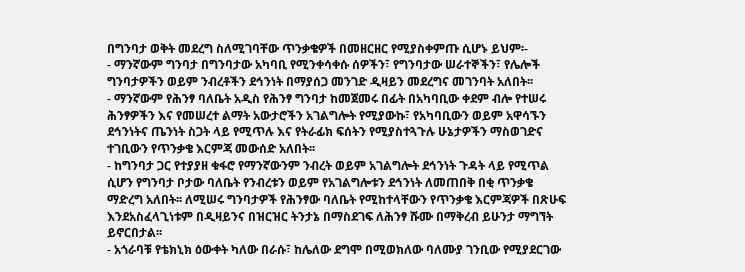በግንባታ ወቅት መደረግ ስለሚገባቸው ጥንቃቄዎች በመዘርዘር የሚያስቀምጡ ሲሆኑ ይህም፡-
- ማንኛውም ግንባታ በግንባታው አካባቢ የሚንቀሳቀሱ ሰዎችን፣ የግንባታው ሠራተኞችን፣ የሌሎች ግንባታዎችን ወይም ንብረቶችን ደኅንነት በማያሰጋ መንገድ ዲዛይን መደረግና መገንባት አለበት፡፡
- ማንኛውም የሕንፃ ባለቤት አዲስ የሕንፃ ግንባታ ከመጀመሩ በፊት በአካባቢው ቀደም ብሎ የተሠሩ ሕንፃዎችን እና የመሠረተ ልማት አውታሮችን አገልግሎት የሚያውኩ፣ የአካባቢውን ወይም አዋሳኙን ደኅንነትና ጤንነት ስጋት ላይ የሚጥሉ እና የትራፊክ ፍሰትን የሚያስተጓጉሉ ሁኔታዎችን ማስወገድና ተገቢውን የጥንቃቄ እርምጃ መውሰድ አለበት፡፡
- ከግንባታ ጋር የተያያዘ ቁፋሮ የማንኛውንም ንብረት ወይም አገልግሎት ደኅንነት ጉዳት ላይ የሚጥል ሲሆን የግንባታ ቦታው ባለቤት የንብረቱን ወይም የአገልግሎቱን ደኅንነት ለመጠበቅ በቂ ጥንቃቄ ማድረግ አለበት፡፡ ለሚሠሩ ግንባታዎች የሕንፃው ባለቤት የሚከተላቸውን የጥንቃቄ እርምጃዎች በጽሁፍ እንደአስፈላጊነቱም በዲዛይንና በዝርዝር ትንታኔ በማስደገፍ ለሕንፃ ሹሙ በማቅረብ ይሁንታ ማግኘት ይኖርበታል፡፡
- አጎራባቹ የቴክኒክ ዕውቀት ካለው በራሱ፣ ከሌለው ደግሞ በሚወክለው ባለሙያ ገንቢው የሚያደርገው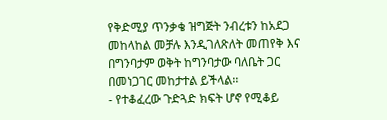የቅድሚያ ጥንቃቄ ዝግጅት ንብረቱን ከአደጋ መከላከል መቻሉ እንዲገለጽለት መጠየቅ እና በግንባታም ወቅት ከግንባታው ባለቤት ጋር በመነጋገር መከታተል ይችላል፡፡
- የተቆፈረው ጉድጓድ ክፍት ሆኖ የሚቆይ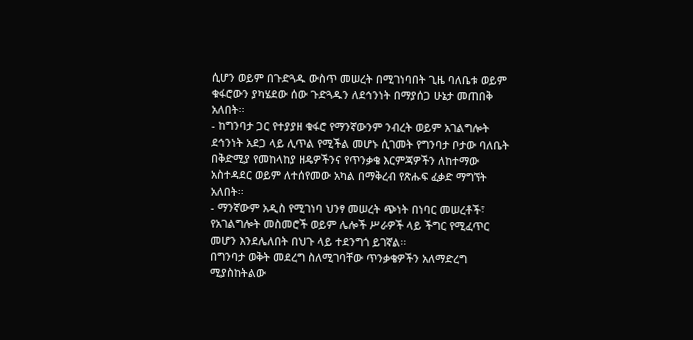ሲሆን ወይም በጉድጓዱ ውስጥ መሠረት በሚገነባበት ጊዜ ባለቤቱ ወይም ቁፋሮውን ያካሄደው ሰው ጉድጓዱን ለደኅንነት በማያሰጋ ሁኔታ መጠበቅ አለበት፡፡
- ከግንባታ ጋር የተያያዘ ቁፋሮ የማንኛውንም ንብረት ወይም አገልግሎት ደኅንነት አደጋ ላይ ሊጥል የሚችል መሆኑ ሲገመት የግንባታ ቦታው ባለቤት በቅድሚያ የመከላከያ ዘዴዎችንና የጥንቃቄ እርምጃዎችን ለከተማው አስተዳደር ወይም ለተሰየመው አካል በማቅረብ የጽሑፍ ፈቃድ ማግኘት አለበት፡፡
- ማንኛውም አዲስ የሚገነባ ህንፃ መሠረት ጭነት በነባር መሠረቶች፣ የአገልግሎት መስመሮች ወይም ሌሎች ሥራዎች ላይ ችግር የሚፈጥር መሆን እንደሌለበት በህጉ ላይ ተደንግጎ ይገኛል፡፡
በግንባታ ወቅት መደረግ ስለሚገባቸው ጥንቃቄዎችን አለማድረግ ሚያስከትልው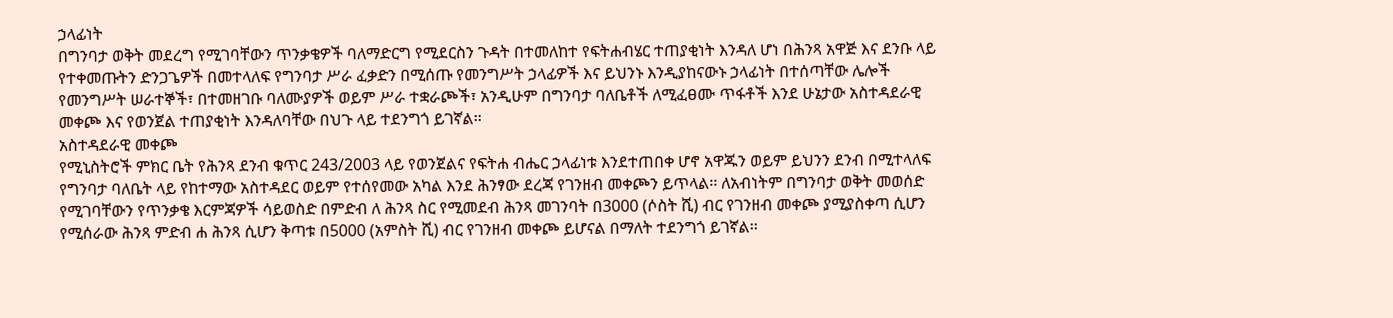ኃላፊነት
በግንባታ ወቅት መደረግ የሚገባቸውን ጥንቃቄዎች ባለማድርግ የሚደርስን ጉዳት በተመለከተ የፍትሐብሄር ተጠያቂነት እንዳለ ሆነ በሕንጻ አዋጅ እና ደንቡ ላይ የተቀመጡትን ድንጋጌዎች በመተላለፍ የግንባታ ሥራ ፈቃድን በሚሰጡ የመንግሥት ኃላፊዎች እና ይህንኑ እንዲያከናውኑ ኃላፊነት በተሰጣቸው ሌሎች የመንግሥት ሠራተኞች፣ በተመዘገቡ ባለሙያዎች ወይም ሥራ ተቋራጮች፣ አንዲሁም በግንባታ ባለቤቶች ለሚፈፀሙ ጥፋቶች እንደ ሁኔታው አስተዳደራዊ መቀጮ እና የወንጀል ተጠያቂነት እንዳለባቸው በህጉ ላይ ተደንግጎ ይገኛል፡፡
አስተዳደራዊ መቀጮ
የሚኒስትሮች ምክር ቤት የሕንጻ ደንብ ቁጥር 243/2003 ላይ የወንጀልና የፍትሐ ብሔር ኃላፊነቱ እንደተጠበቀ ሆኖ አዋጁን ወይም ይህንን ደንብ በሚተላለፍ የግንባታ ባለቤት ላይ የከተማው አስተዳደር ወይም የተሰየመው አካል እንደ ሕንፃው ደረጃ የገንዘብ መቀጮን ይጥላል፡፡ ለአብነትም በግንባታ ወቅት መወሰድ የሚገባቸውን የጥንቃቄ እርምጃዎች ሳይወስድ በምድብ ለ ሕንጻ ስር የሚመደብ ሕንጻ መገንባት በ3000 (ሶስት ሺ) ብር የገንዘብ መቀጮ ያሚያስቀጣ ሲሆን የሚሰራው ሕንጻ ምድብ ሐ ሕንጻ ሲሆን ቅጣቱ በ5000 (አምስት ሺ) ብር የገንዘብ መቀጮ ይሆናል በማለት ተደንግጎ ይገኛል፡፡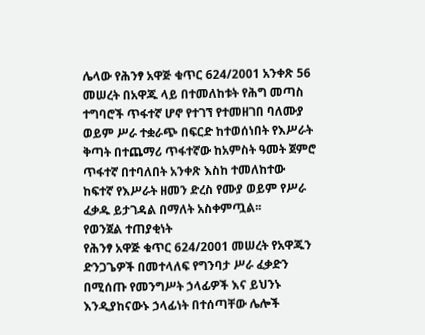ሌላው የሕንፃ አዋጅ ቁጥር 624/2001 አንቀጽ 56 መሠረት በአዋጁ ላይ በተመለከቱት የሕግ መጣስ ተግባሮች ጥፋተኛ ሆኖ የተገኘ የተመዘገበ ባለሙያ ወይም ሥራ ተቋራጭ በፍርድ ከተወሰነበት የእሥራት ቅጣት በተጨማሪ ጥፋተኛው ከአምስት ዓመት ጀምሮ ጥፋተኛ በተባለበት አንቀጽ እስከ ተመለከተው ከፍተኛ የእሥራት ዘመን ድረስ የሙያ ወይም የሥራ ፈቃዱ ይታገዳል በማለት አስቀምጧል፡፡
የወንጀል ተጠያቂነት
የሕንፃ አዋጅ ቁጥር 624/2001 መሠረት የአዋጁን ድንጋጌዎች በመተላለፍ የግንባታ ሥራ ፈቃድን በሚሰጡ የመንግሥት ኃላፊዎች እና ይህንኑ እንዲያከናውኑ ኃላፊነት በተሰጣቸው ሌሎች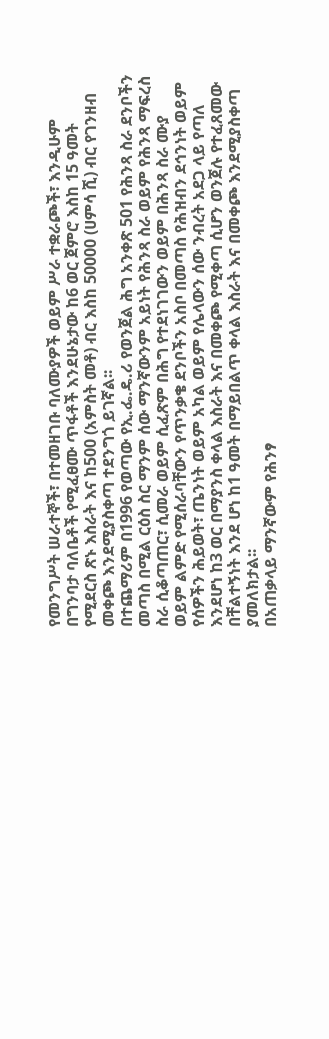የመንግሥት ሠራተኞች፣ በተመዘገቡ ባለሙያዎች ወይም ሥራ ተቋራጮች፣ እንዲሁም በግንባታ ባለቤቶች የሚፈፀሙ ጥፋቶች እንደሁኔታው ከ6 ወር ጀምሮ እስከ 15 ዓመት የሚደርስ ጽኑ እስራት እና ከ500 (አምስት መቶ) ብር እስከ 50000 (ሀምሳ ሺ) ብር የገንዘብ መቀጮ እንደሚያስቀጣ ተደንግጎ ይገኛል፡፡
በተጨማሪም በ1996 የወጣው የኢ.ፌ.ዴ.ሪ የወንጀል ሕግ አንቀጽ 501 የሕንጻ ስራ ደንቦችን መጣስ በሚል ርዕስ ስር ማንም ሰው ማንኛውንም አይነት የሕንጻ ስራ ወይም የሕንጻ ማፍረስ ስራ ሲቆጣጠር፣ ሲመራ ወይም ሲፈጽም በሕግ የተደነገገውን ወይም በሕንጻ ስራ ሙያ ወይም ልምድ የሚሰራባቸውን የጥንቃቄ ደንቦችን አስቦ በመጣስ የሕዝብን ደኅንነት ወይም የሰዎችን ሕይወት፣ ጤንነት ወይም አካል ወይም የሌላውን ሰው ንብረት አደጋ ላይ የጣለ እንደሆነ ከ3 ወር በማያንስ ቀላል እስራት እና በመቀጮ የሚቀጣ ሲሆን ወንጀሉ የተፈጸመው በቸልተኝነት እንደ ሆነ ከ1 ዓመት በማይበልጥ ቀላል እስራት እና በመቀጮ እንደሚያስቀጣ ያመለክታል፡፡
በአጠቃላይ ማንኛውም የሕንፃ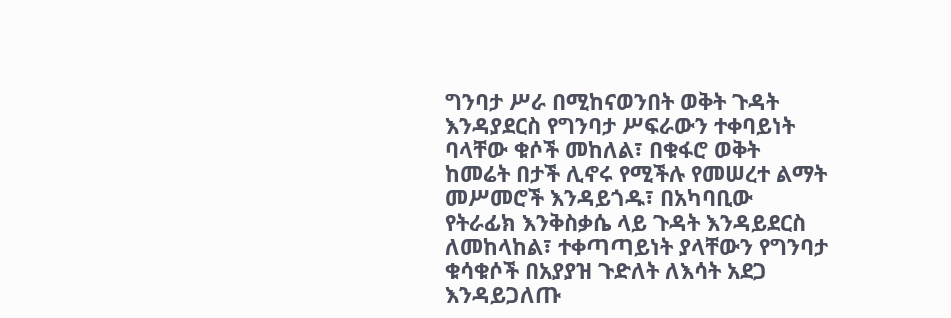ግንባታ ሥራ በሚከናወንበት ወቅት ጉዳት እንዳያደርስ የግንባታ ሥፍራውን ተቀባይነት ባላቸው ቁሶች መከለል፣ በቁፋሮ ወቅት ከመሬት በታች ሊኖሩ የሚችሉ የመሠረተ ልማት መሥመሮች እንዳይጎዱ፣ በአካባቢው የትራፊክ እንቅስቃሴ ላይ ጉዳት እንዳይደርስ ለመከላከል፣ ተቀጣጣይነት ያላቸውን የግንባታ ቁሳቁሶች በአያያዝ ጉድለት ለእሳት አደጋ እንዳይጋለጡ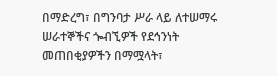በማድረግ፣ በግንባታ ሥራ ላይ ለተሠማሩ ሠራተኞችና ጐብኚዎች የደኅንነት መጠበቂያዎችን በማሟላት፣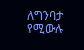ለግንባታ የሚውሉ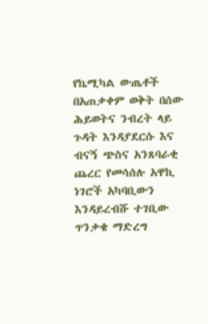የኬሚካል ውጤቶች በአጠቃቀም ወቅት በሰው ሕይወትና ንብረት ላይ ጉዳት እንዳያደርሱ እና ብናኝ ጭስና አንጸባራቂ ጨረር የመሳሰሉ አዋኪ ነገሮች አካባቢውን እንዳይረብሹ ተገቢው ጥንቃቄ ማድረግ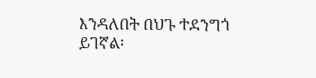እንዳለበት በህጉ ተደንግጎ ይገኛል፡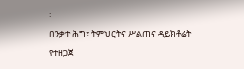፡
በንቃተ ሕግ፣ ትምህርትና ሥልጠና ዳይክቶሬት የተዘጋጀ